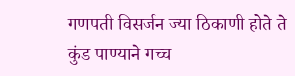गणपती विसर्जन ज्या ठिकाणी होते ते कुंड पाण्याने गच्च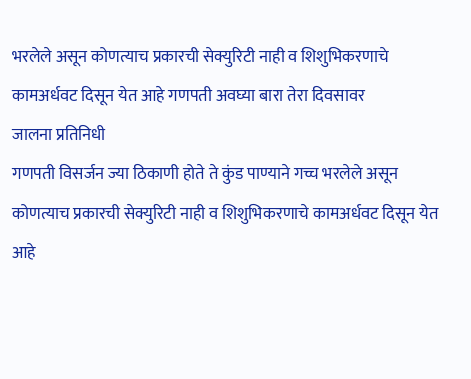भरलेले असून कोणत्याच प्रकारची सेक्युरिटी नाही व शिशुभिकरणाचे कामअर्धवट दिसून येत आहे गणपती अवघ्या बारा तेरा दिवसावर
जालना प्रतिनिधी
गणपती विसर्जन ज्या ठिकाणी होते ते कुंड पाण्याने गच्च भरलेले असून कोणत्याच प्रकारची सेक्युरिटी नाही व शिशुभिकरणाचे कामअर्धवट दिसून येत आहे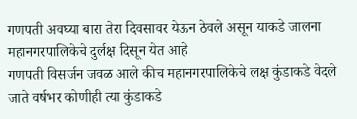गणपती अवघ्या बारा तेरा दिवसावर येऊन ठेवले असून याकडे जालना महानगरपालिकेचे दुर्लक्ष दिसून येत आहे
गणपती विसर्जन जवळ आले कीच महानगरपालिकेचे लक्ष कुंडाकडे वेदले जाते वर्षभर कोणीही त्या कुंडाकडे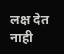लक्ष देत नाही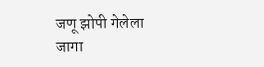जणू झोपी गेलेला जागा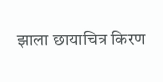झाला छायाचित्र किरण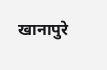खानापुरे